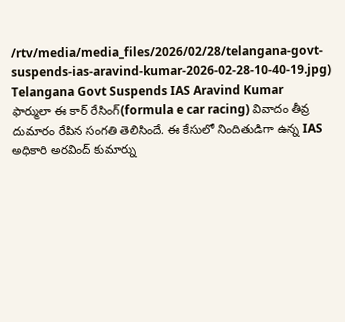/rtv/media/media_files/2026/02/28/telangana-govt-suspends-ias-aravind-kumar-2026-02-28-10-40-19.jpg)
Telangana Govt Suspends IAS Aravind Kumar
ఫార్ములా ఈ కార్ రేసింగ్(formula e car racing) వివాదం తీవ్ర దుమారం రేపిన సంగతి తెలిసిందే. ఈ కేసులో నిందితుడిగా ఉన్న IAS అధికారి అరవింద్ కుమార్ను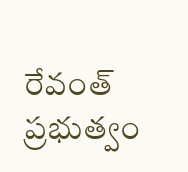రేవంత్ ప్రభుత్వం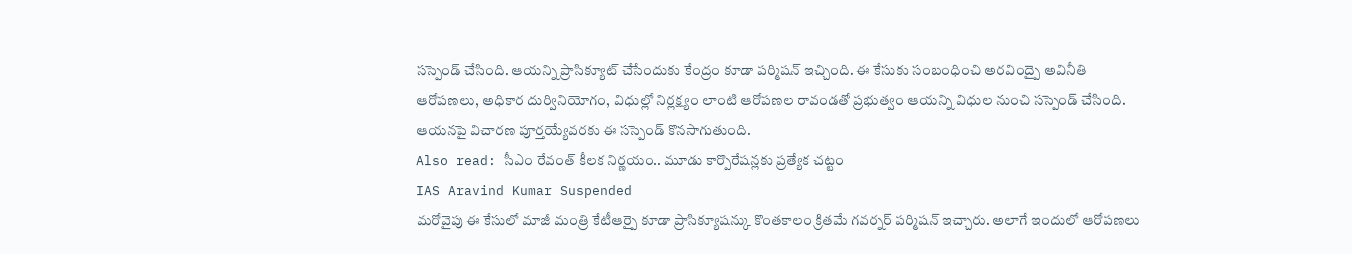సస్పెండ్ చేసింది. ఆయన్ని ప్రాసిక్యూట్ చేసేందుకు కేంద్రం కూడా పర్మిషన్ ఇచ్చింది. ఈ కేసుకు సంబంధించి అరవింద్పై అవినీతి ఆరోపణలు, అధికార దుర్వినియోగం, విధుల్లో నిర్లక్ష్యం లాంటి ఆరోపణల రావండతో ప్రభుత్వం ఆయన్ని విధుల నుంచి సస్పెండ్ చేసింది. ఆయనపై విచారణ పూర్తయ్యేవరకు ఈ సస్పెండ్ కొనసాగుతుంది.
Also read: సీఎం రేవంత్ కీలక నిర్ణయం.. మూడు కార్పొరేషన్లకు ప్రత్యేక చట్టం
IAS Aravind Kumar Suspended
మరోవైపు ఈ కేసులో మాజీ మంత్రి కేటీఆర్పై కూడా ప్రాసిక్యూషన్కు కొంతకాలం క్రితమే గవర్నర్ పర్మిషన్ ఇచ్చారు. అలాగే ఇందులో ఆరోపణలు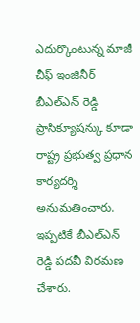ఎదుర్కొంటున్న మాజీ చీఫ్ ఇంజినీర్ బీఎల్ఎన్ రెడ్డి ప్రాసిక్యూషన్కు కూడా రాష్ట్ర ప్రభుత్వ ప్రధాన కార్యదర్శి అనుమతించారు. ఇప్పటికే బీఎల్ఎన్ రెడ్డి పదవీ విరమణ చేశారు.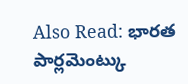Also Read: భారత పార్లమెంట్కు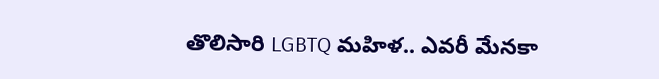తొలిసారి LGBTQ మహిళ.. ఎవరీ మేనకా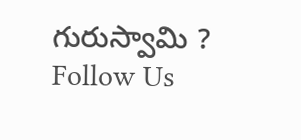గురుస్వామి ?
Follow Us